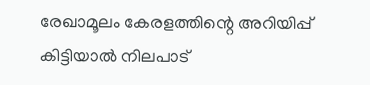രേഖാമൂലം കേരളത്തിന്റെ അറിയിപ്പ് കിട്ടിയാല്‍ നിലപാട്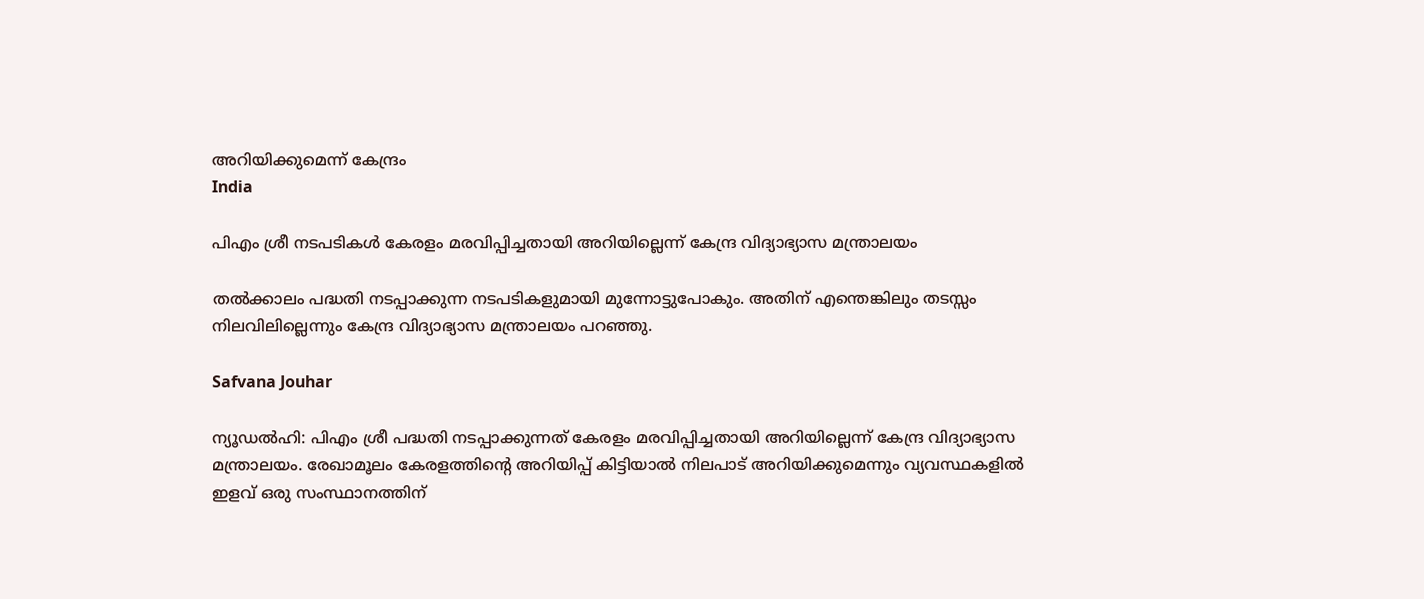അറിയിക്കുമെന്ന് കേന്ദ്രം
India

പിഎം ശ്രീ നടപടികൾ കേരളം മരവിപ്പിച്ചതായി അറിയില്ലെന്ന് കേന്ദ്ര വിദ്യാഭ്യാസ മന്ത്രാലയം

തല്‍ക്കാലം പദ്ധതി നടപ്പാക്കുന്ന നടപടികളുമായി മുന്നോട്ടുപോകും. അതിന് എന്തെങ്കിലും തടസ്സം നിലവിലില്ലെന്നും കേന്ദ്ര വിദ്യാഭ്യാസ മന്ത്രാലയം പറഞ്ഞു.

Safvana Jouhar

ന്യൂഡല്‍ഹി: പിഎം ശ്രീ പദ്ധതി നടപ്പാക്കുന്നത് കേരളം മരവിപ്പിച്ചതായി അറിയില്ലെന്ന് കേന്ദ്ര വിദ്യാഭ്യാസ മന്ത്രാലയം. രേഖാമൂലം കേരളത്തിന്റെ അറിയിപ്പ് കിട്ടിയാല്‍ നിലപാട് അറിയിക്കുമെന്നും വ്യവസ്ഥകളില്‍ ഇളവ് ഒരു സംസ്ഥാനത്തിന്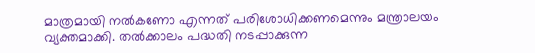മാത്രമായി നല്‍കണോ എന്നത് പരിശോധിക്കണമെന്നും മന്ത്രാലയം വ്യക്തമാക്കി. തല്‍ക്കാലം പദ്ധതി നടപ്പാക്കുന്ന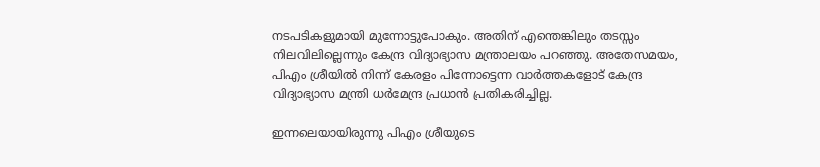നടപടികളുമായി മുന്നോട്ടുപോകും. അതിന് എന്തെങ്കിലും തടസ്സം നിലവിലില്ലെന്നും കേന്ദ്ര വിദ്യാഭ്യാസ മന്ത്രാലയം പറഞ്ഞു. അതേസമയം, പിഎം ശ്രീയില്‍ നിന്ന് കേരളം പിന്നോട്ടെന്ന വാര്‍ത്തകളോട് കേന്ദ്ര വിദ്യാഭ്യാസ മന്ത്രി ധര്‍മേന്ദ്ര പ്രധാന്‍ പ്രതികരിച്ചില്ല.

ഇന്നലെയായിരുന്നു പിഎം ശ്രീയുടെ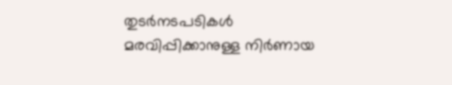തുടര്‍നടപടികള്‍ മരവിപ്പിക്കാനുള്ള നിര്‍ണായ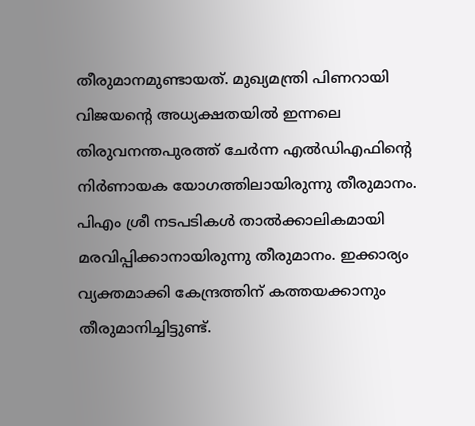തീരുമാനമുണ്ടായത്. മുഖ്യമന്ത്രി പിണറായി വിജയന്റെ അധ്യക്ഷതയില്‍ ഇന്നലെ തിരുവനന്തപുരത്ത് ചേര്‍ന്ന എല്‍ഡിഎഫിന്റെ നിര്‍ണായക യോഗത്തിലായിരുന്നു തീരുമാനം. പിഎം ശ്രീ നടപടികള്‍ താല്‍ക്കാലികമായി മരവിപ്പിക്കാനായിരുന്നു തീരുമാനം. ഇക്കാര്യം വ്യക്തമാക്കി കേന്ദ്രത്തിന് കത്തയക്കാനും തീരുമാനിച്ചിട്ടുണ്ട്.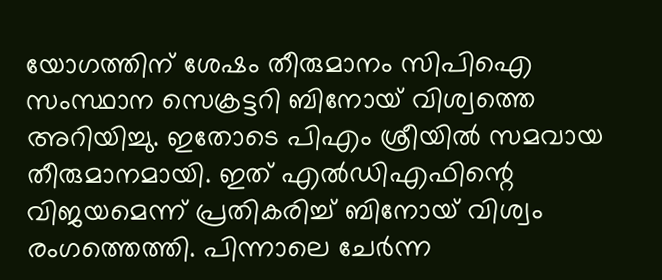യോഗത്തിന് ശേഷം തീരുമാനം സിപിഐ സംസ്ഥാന സെക്രട്ടറി ബിനോയ് വിശ്വത്തെ അറിയിച്ചു. ഇതോടെ പിഎം ശ്രീയില്‍ സമവായ തീരുമാനമായി. ഇത് എല്‍ഡിഎഫിന്റെ വിജയമെന്ന് പ്രതികരിച്ച് ബിനോയ് വിശ്വം രംഗത്തെത്തി. പിന്നാലെ ചേര്‍ന്ന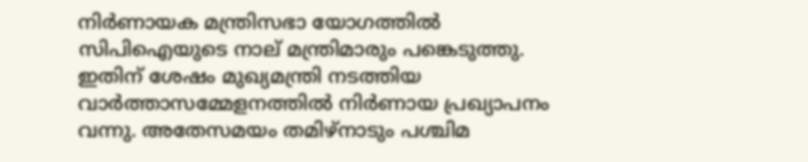നിര്‍ണായക മന്ത്രിസഭാ യോഗത്തില്‍ സിപിഐയുടെ നാല് മന്ത്രിമാരും പങ്കെടുത്തു. ഇതിന് ശേഷം മുഖ്യമന്ത്രി നടത്തിയ വാര്‍ത്താസമ്മേളനത്തില്‍ നിര്‍ണായ പ്രഖ്യാപനം വന്നു. അതേസമയം തമിഴ്‌നാടും പശ്ചിമ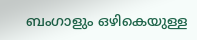ബംഗാളും ഒഴികെയുള്ള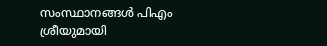സംസ്ഥാനങ്ങള്‍ പിഎം ശ്രീയുമായി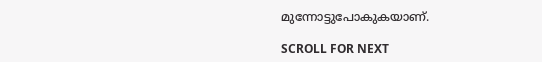മുന്നോട്ടുപോകുകയാണ്.

SCROLL FOR NEXT